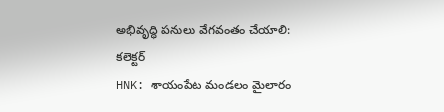అభివృద్ధి పనులు వేగవంతం చేయాలి: కలెక్టర్
HNK: శాయంపేట మండలం మైలారం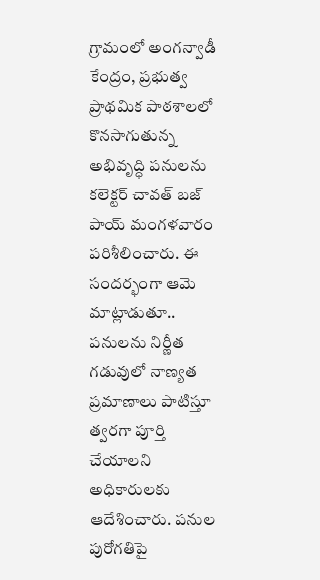గ్రామంలో అంగన్వాడీ కేంద్రం, ప్రభుత్వ ప్రాథమిక పాఠశాలలో కొనసాగుతున్న అభివృద్ధి పనులను కలెక్టర్ చావత్ బజ్ పాయ్ మంగళవారం పరిశీలించారు. ఈ సందర్భంగా ఆమె మాట్లాడుతూ.. పనులను నిర్ణీత గడువులో నాణ్యత ప్రమాణాలు పాటిస్తూ త్వరగా పూర్తి చేయాలని అధికారులకు ఆదేశించారు. పనుల పురోగతిపై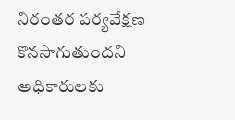నిరంతర పర్యవేక్షణ కొనసాగుతుందని అధికారులకు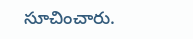సూచించారు.